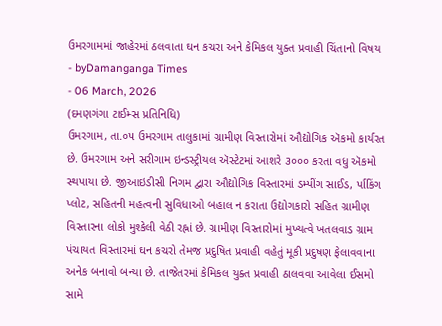ઉમરગામમાં જાહેરમાં ઠલવાતા ઘન કચરા અને કેમિકલ યુક્ત પ્રવાહી ચિંતાનો વિષય
- byDamanganga Times
- 06 March, 2026
(દમણગંગા ટાઈમ્સ પ્રતિનિધિ)
ઉમરગામ, તા.૦૫ ઉમરગામ તાલુકામાં ગ્રામીણ વિસ્તારોમાં ઔદ્યોગિક ઍકમો કાર્યરત છે. ઉમરગામ અને સરીગામ ઇન્ડસ્ટ્રીયલ ઍસ્ટેટમાં આશરે ૩૦૦૦ કરતા વધુ ઍકમો સ્થપાયા છે. જીઆઇડીસી નિગમ દ્વારા ઔદ્યોગિક વિસ્તારમાં ડમ્પીંગ સાઈડ, ર્પાકિંગ પ્લોટ, સહિતની મહત્વની સુવિધાઓ બહાલ ન કરાતા ઉદ્યોગકારો સહિત ગ્રામીણ વિસ્તારના લોકો મુશ્કેલી વેઠી રહ્નાં છે. ગ્રામીણ વિસ્તારોમાં મુખ્યત્વે ખતલવાડ ગ્રામ પંચાયત વિસ્તારમાં ઘન કચરો તેમજ પ્રદુષિત પ્રવાહી વહેતું મૂકી પ્રદુષણ ફેલાવવાના અનેક બનાવો બન્યા છે. તાજેતરમાં કેમિકલ યુક્ત પ્રવાહી ઠાલવવા આવેલા ઈસમો સામે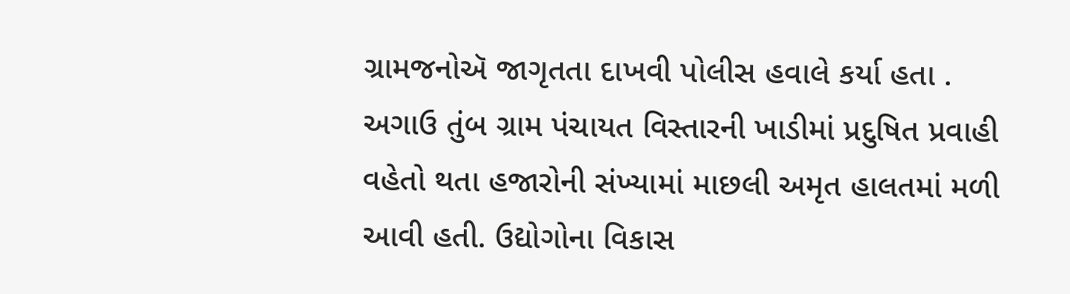ગ્રામજનોઍ જાગૃતતા દાખવી પોલીસ હવાલે કર્યા હતા . અગાઉ તુંબ ગ્રામ પંચાયત વિસ્તારની ખાડીમાં પ્રદુષિત પ્રવાહી વહેતો થતા હજારોની સંખ્યામાં માછલી અમૃત હાલતમાં મળી આવી હતી. ઉદ્યોગોના વિકાસ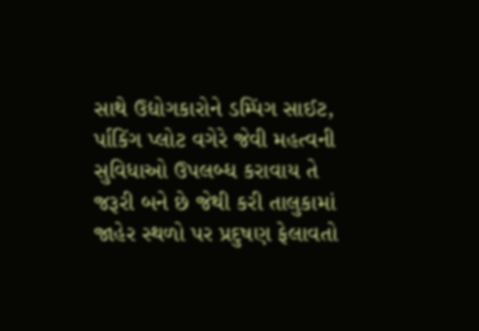સાથે ઉદ્યોગકારોને ડમ્પિંગ સાઈટ, ર્પાકિંગ પ્લોટ વગેરે જેવી મહત્વની સુવિધાઓ ઉપલબ્ધ કરાવાય તે જરૂરી બને છે જેથી કરી તાલુકામાં જાહેર સ્થળો પર પ્રદુષણ ફેલાવતો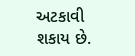અટકાવી શકાય છે.